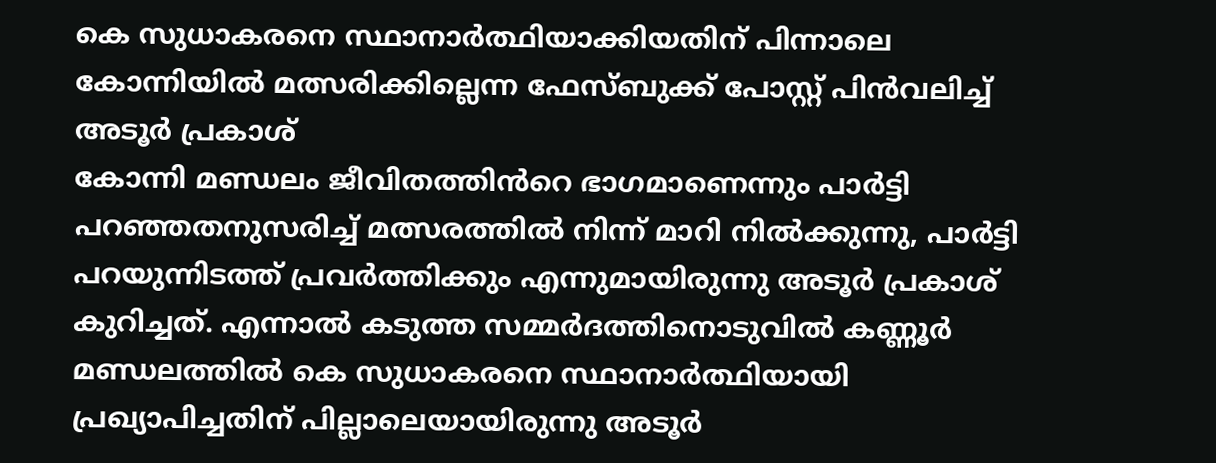കെ സുധാകരനെ സ്ഥാനാർത്ഥിയാക്കിയതിന് പിന്നാലെ കോന്നിയിൽ മത്സരിക്കില്ലെന്ന ഫേസ്ബുക്ക് പോസ്റ്റ് പിൻവലിച്ച് അടൂർ പ്രകാശ്
കോന്നി മണ്ഡലം ജീവിതത്തിൻറെ ഭാഗമാണെന്നും പാർട്ടി പറഞ്ഞതനുസരിച്ച് മത്സരത്തിൽ നിന്ന് മാറി നിൽക്കുന്നു, പാർട്ടി പറയുന്നിടത്ത് പ്രവർത്തിക്കും എന്നുമായിരുന്നു അടൂർ പ്രകാശ് കുറിച്ചത്. എന്നാൽ കടുത്ത സമ്മർദത്തിനൊടുവിൽ കണ്ണൂർ മണ്ഡലത്തിൽ കെ സുധാകരനെ സ്ഥാനാർത്ഥിയായി പ്രഖ്യാപിച്ചതിന് പില്ലാലെയായിരുന്നു അടൂർ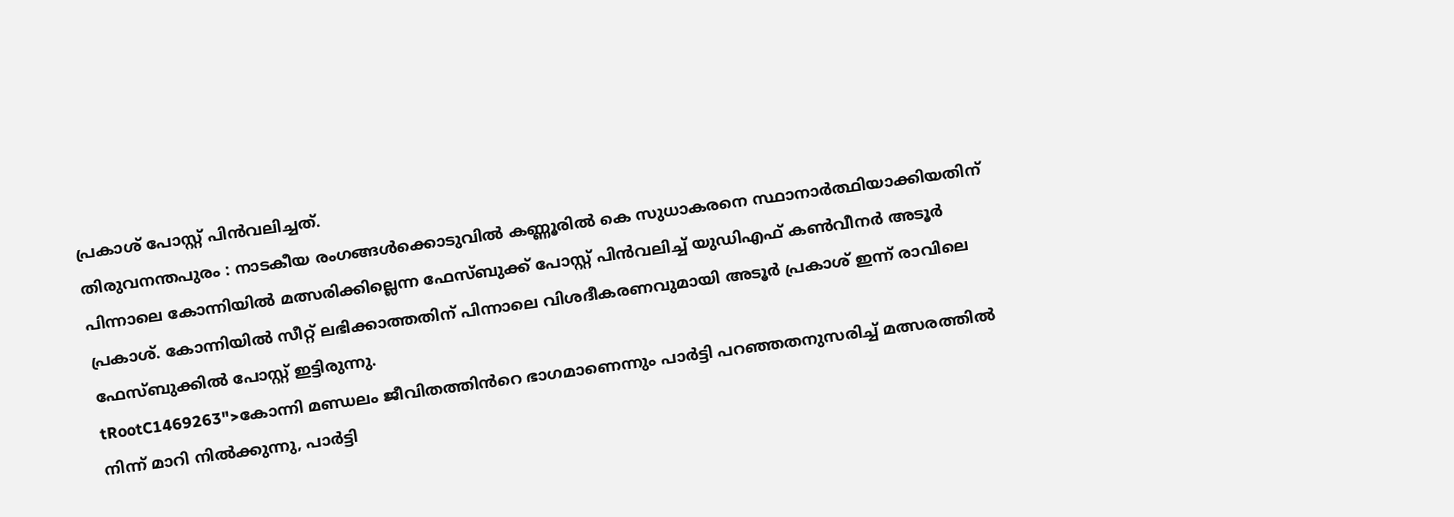പ്രകാശ് പോസ്റ്റ് പിൻവലിച്ചത്.
തിരുവനന്തപുരം : നാടകീയ രംഗങ്ങൾക്കൊടുവിൽ കണ്ണൂരിൽ കെ സുധാകരനെ സ്ഥാനാർത്ഥിയാക്കിയതിന് പിന്നാലെ കോന്നിയിൽ മത്സരിക്കില്ലെന്ന ഫേസ്ബുക്ക് പോസ്റ്റ് പിൻവലിച്ച് യുഡിഎഫ് കൺവീനർ അടൂർ പ്രകാശ്. കോന്നിയിൽ സീറ്റ് ലഭിക്കാത്തതിന് പിന്നാലെ വിശദീകരണവുമായി അടൂർ പ്രകാശ് ഇന്ന് രാവിലെ ഫേസ്ബുക്കിൽ പോസ്റ്റ് ഇട്ടിരുന്നു.
tRootC1469263">കോന്നി മണ്ഡലം ജീവിതത്തിൻറെ ഭാഗമാണെന്നും പാർട്ടി പറഞ്ഞതനുസരിച്ച് മത്സരത്തിൽ നിന്ന് മാറി നിൽക്കുന്നു, പാർട്ടി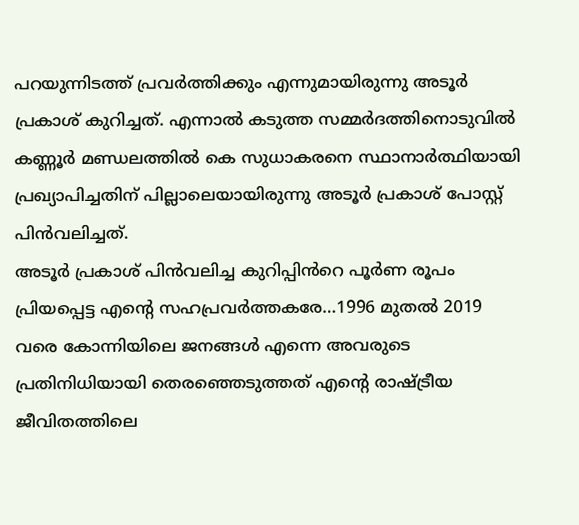പറയുന്നിടത്ത് പ്രവർത്തിക്കും എന്നുമായിരുന്നു അടൂർ പ്രകാശ് കുറിച്ചത്. എന്നാൽ കടുത്ത സമ്മർദത്തിനൊടുവിൽ കണ്ണൂർ മണ്ഡലത്തിൽ കെ സുധാകരനെ സ്ഥാനാർത്ഥിയായി പ്രഖ്യാപിച്ചതിന് പില്ലാലെയായിരുന്നു അടൂർ പ്രകാശ് പോസ്റ്റ് പിൻവലിച്ചത്.
അടൂർ പ്രകാശ് പിൻവലിച്ച കുറിപ്പിൻറെ പൂർണ രൂപം
പ്രിയപ്പെട്ട എന്റെ സഹപ്രവർത്തകരേ…1996 മുതൽ 2019 വരെ കോന്നിയിലെ ജനങ്ങൾ എന്നെ അവരുടെ പ്രതിനിധിയായി തെരഞ്ഞെടുത്തത് എന്റെ രാഷ്ട്രീയ ജീവിതത്തിലെ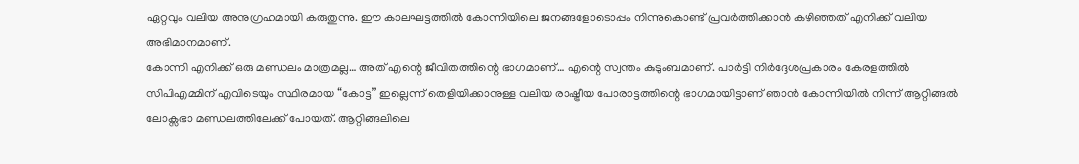ഏറ്റവും വലിയ അനുഗ്രഹമായി കരുതുന്നു. ഈ കാലഘട്ടത്തിൽ കോന്നിയിലെ ജനങ്ങളോടൊപ്പം നിന്നുകൊണ്ട് പ്രവർത്തിക്കാൻ കഴിഞ്ഞത് എനിക്ക് വലിയ അഭിമാനമാണ്.
കോന്നി എനിക്ക് ഒരു മണ്ഡലം മാത്രമല്ല… അത് എന്റെ ജീവിതത്തിന്റെ ഭാഗമാണ്… എന്റെ സ്വന്തം കുടുംബമാണ്. പാർട്ടി നിർദ്ദേശപ്രകാരം കേരളത്തിൽ സിപിഎമ്മിന് എവിടെയും സ്ഥിരമായ “കോട്ട” ഇല്ലെന്ന് തെളിയിക്കാനുള്ള വലിയ രാഷ്ട്രീയ പോരാട്ടത്തിന്റെ ഭാഗമായിട്ടാണ് ഞാൻ കോന്നിയിൽ നിന്ന് ആറ്റിങ്ങൽ ലോക്സഭാ മണ്ഡലത്തിലേക്ക് പോയത്. ആറ്റിങ്ങലിലെ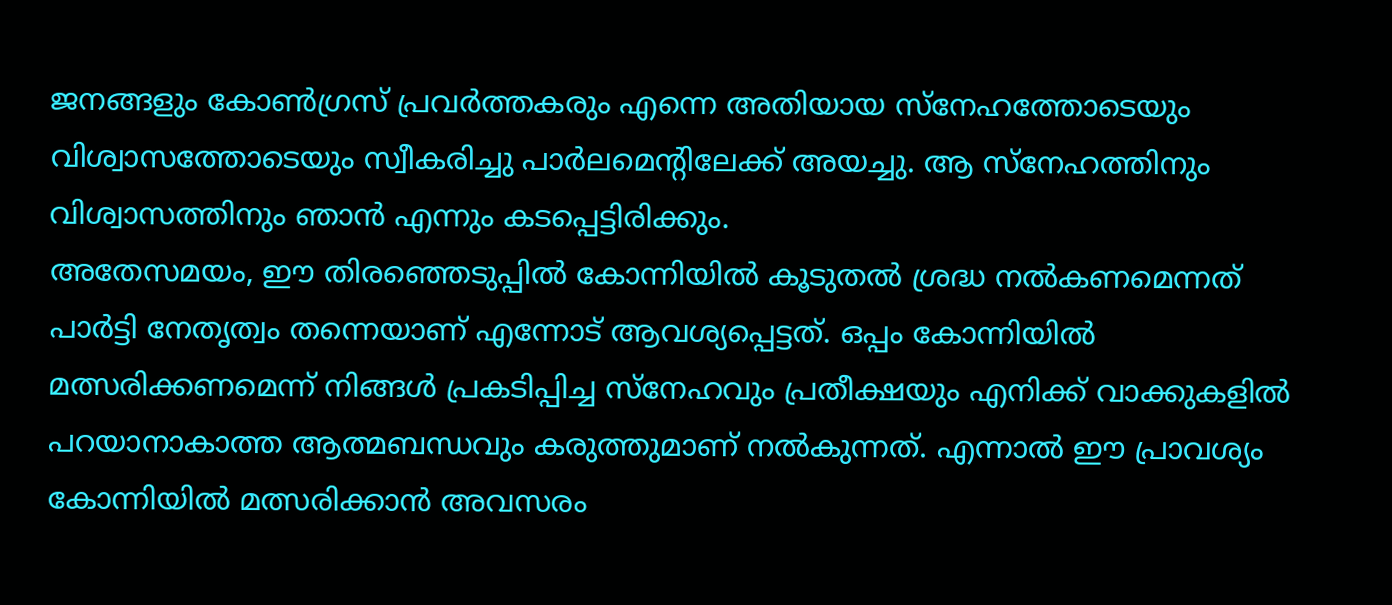ജനങ്ങളും കോൺഗ്രസ് പ്രവർത്തകരും എന്നെ അതിയായ സ്നേഹത്തോടെയും വിശ്വാസത്തോടെയും സ്വീകരിച്ചു പാർലമെന്റിലേക്ക് അയച്ചു. ആ സ്നേഹത്തിനും വിശ്വാസത്തിനും ഞാൻ എന്നും കടപ്പെട്ടിരിക്കും.
അതേസമയം, ഈ തിരഞ്ഞെടുപ്പിൽ കോന്നിയിൽ കൂടുതൽ ശ്രദ്ധ നൽകണമെന്നത് പാർട്ടി നേതൃത്വം തന്നെയാണ് എന്നോട് ആവശ്യപ്പെട്ടത്. ഒപ്പം കോന്നിയിൽ മത്സരിക്കണമെന്ന് നിങ്ങൾ പ്രകടിപ്പിച്ച സ്നേഹവും പ്രതീക്ഷയും എനിക്ക് വാക്കുകളിൽ പറയാനാകാത്ത ആത്മബന്ധവും കരുത്തുമാണ് നൽകുന്നത്. എന്നാൽ ഈ പ്രാവശ്യം കോന്നിയിൽ മത്സരിക്കാൻ അവസരം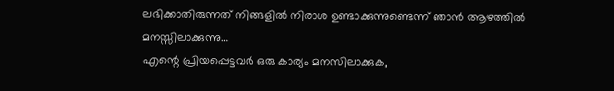ലഭിക്കാതിരുന്നത് നിങ്ങളിൽ നിരാശ ഉണ്ടാക്കുന്നുണ്ടെന്ന് ഞാൻ ആഴത്തിൽ മനസ്സിലാക്കുന്നു…
എന്റെ പ്രിയപ്പെട്ടവർ ഒരു കാര്യം മനസിലാക്കുക,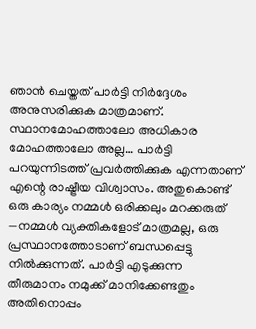ഞാൻ ചെയ്തത് പാർട്ടി നിർദ്ദേശം അനുസരിക്കുക മാത്രമാണ്. സ്ഥാനമോഹത്താലോ അധികാര മോഹത്താലോ അല്ല… പാർട്ടി പറയുന്നിടത്ത് പ്രവർത്തിക്കുക എന്നതാണ് എന്റെ രാഷ്ട്രീയ വിശ്വാസം. അതുകൊണ്ട് ഒരു കാര്യം നമ്മൾ ഒരിക്കലും മറക്കരുത് —നമ്മൾ വ്യക്തികളോട് മാത്രമല്ല, ഒരു പ്രസ്ഥാനത്തോടാണ് ബന്ധപ്പെട്ടു നിൽക്കുന്നത്. പാർട്ടി എടുക്കുന്ന തീരുമാനം നമുക്ക് മാനിക്കേണ്ടതും അതിനൊപ്പം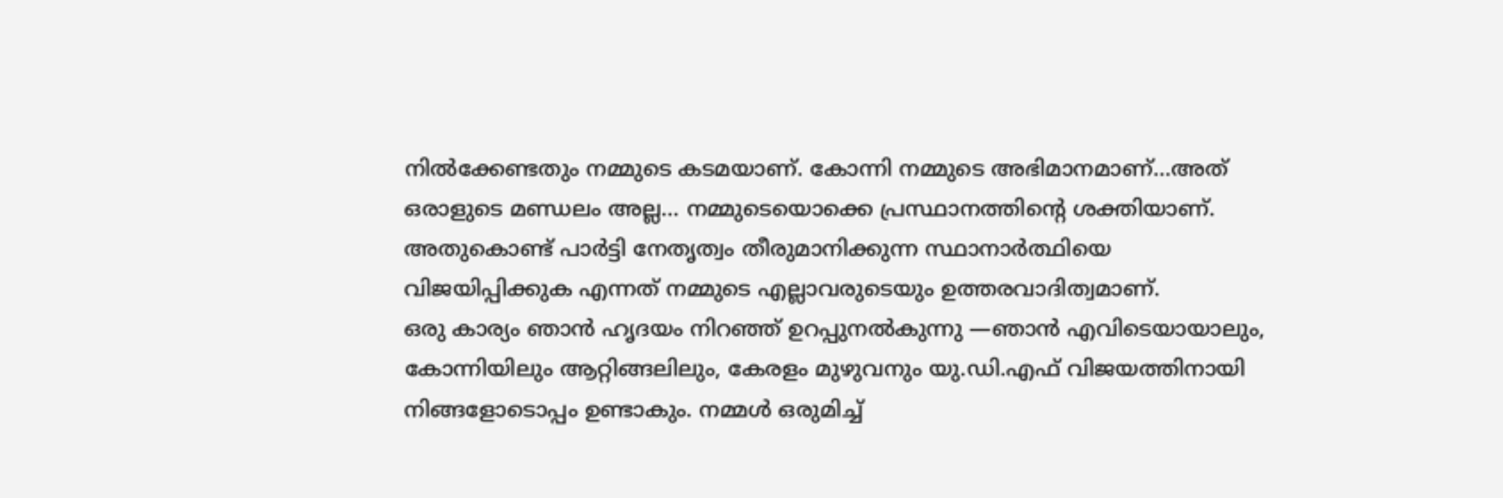നിൽക്കേണ്ടതും നമ്മുടെ കടമയാണ്. കോന്നി നമ്മുടെ അഭിമാനമാണ്…അത് ഒരാളുടെ മണ്ഡലം അല്ല… നമ്മുടെയൊക്കെ പ്രസ്ഥാനത്തിന്റെ ശക്തിയാണ്. അതുകൊണ്ട് പാർട്ടി നേതൃത്വം തീരുമാനിക്കുന്ന സ്ഥാനാർത്ഥിയെ വിജയിപ്പിക്കുക എന്നത് നമ്മുടെ എല്ലാവരുടെയും ഉത്തരവാദിത്വമാണ്.
ഒരു കാര്യം ഞാൻ ഹൃദയം നിറഞ്ഞ് ഉറപ്പുനൽകുന്നു —ഞാൻ എവിടെയായാലും, കോന്നിയിലും ആറ്റിങ്ങലിലും, കേരളം മുഴുവനും യു.ഡി.എഫ് വിജയത്തിനായി നിങ്ങളോടൊപ്പം ഉണ്ടാകും. നമ്മൾ ഒരുമിച്ച്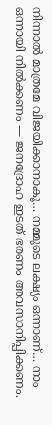നിന്നാൽ മാത്രമേ വിജയിക്കാനാകൂ… നമ്മുടെ ലക്ഷ്യം ഒന്നാണ്… നാം ഒന്നായി നിൽക്കണം — ജനദ്രോഹ ഇടത് ഭരണം അവസാനിപ്പിക്കണം.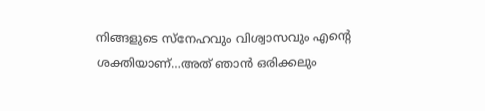നിങ്ങളുടെ സ്നേഹവും വിശ്വാസവും എന്റെ ശക്തിയാണ്…അത് ഞാൻ ഒരിക്കലും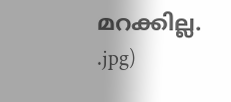മറക്കില്ല.
.jpg)